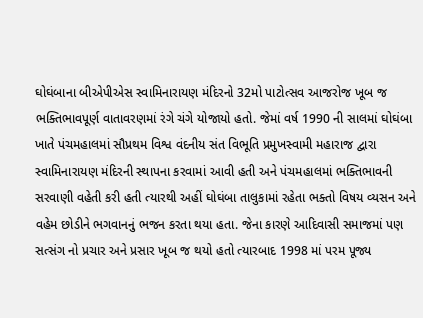ઘોઘંબાના બીએપીએસ સ્વામિનારાયણ મંદિરનો 32મો પાટોત્સવ આજરોજ ખૂબ જ ભક્તિભાવપૂર્ણ વાતાવરણમાં રંગે ચંગે યોજાયો હતો. જેમાં વર્ષ 1990 ની સાલમાં ઘોઘંબા ખાતે પંચમહાલમાં સૌપ્રથમ વિશ્વ વંદનીય સંત વિભૂતિ પ્રમુખસ્વામી મહારાજ દ્વારા સ્વામિનારાયણ મંદિરની સ્થાપના કરવામાં આવી હતી અને પંચમહાલમાં ભક્તિભાવની સરવાણી વહેતી કરી હતી ત્યારથી અહીં ઘોઘંબા તાલુકામાં રહેતા ભક્તો વિષય વ્યસન અને વહેમ છોડીને ભગવાનનું ભજન કરતા થયા હતા. જેના કારણે આદિવાસી સમાજમાં પણ સત્સંગ નો પ્રચાર અને પ્રસાર ખૂબ જ થયો હતો ત્યારબાદ 1998 માં પરમ પૂજ્ય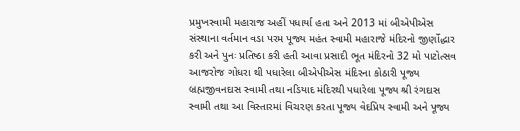પ્રમુખસ્વામી મહારાજ અહીં પધાર્યા હતા અને 2013 માં બીએપીએસ સંસ્થાના વર્તમાન વડા પરમ પૂજ્ય મહંત સ્વામી મહારાજે મંદિરનો જીર્ણોદ્ધાર કરી અને પુનઃ પ્રતિષ્ઠા કરી હતી આવા પ્રસાદી ભૂત મંદિરનો 32 મો પાટોત્સવ આજરોજ ગોધરા થી પધારેલા બીએપીએસ મંદિરના કોઠારી પૂજ્ય બ્રહ્મજીવનદાસ સ્વામી તથા નડિયાદ મંદિરથી પધારેલા પૂજ્ય શ્રી રંગદાસ સ્વામી તથા આ વિસ્તારમાં વિચરણ કરતા પૂજ્ય વેદપ્રિય સ્વામી અને પૂજ્ય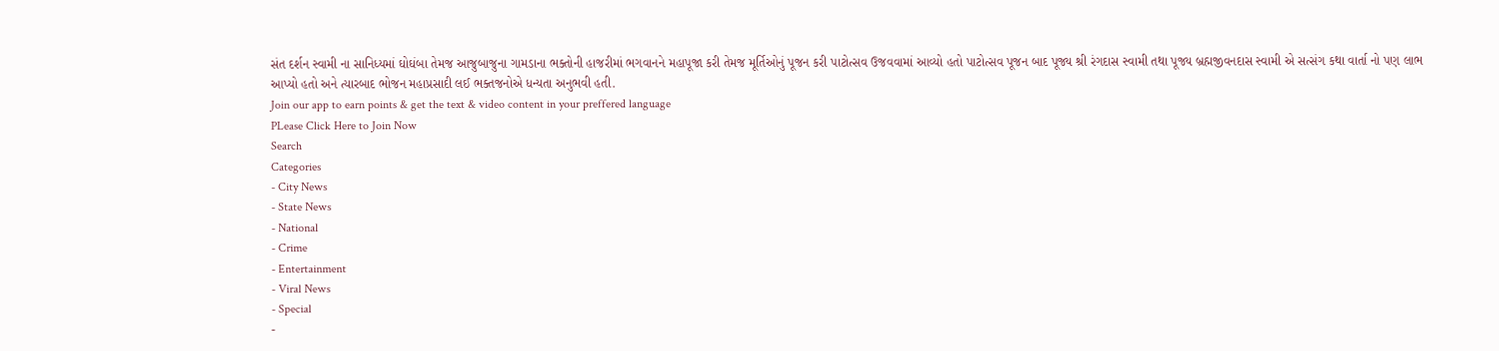સંત દર્શન સ્વામી ના સાનિધ્યમાં ઘોઘંબા તેમજ આજુબાજુના ગામડાના ભક્તોની હાજરીમાં ભગવાનને મહાપૂજા કરી તેમજ મૂર્તિઓનું પૂજન કરી પાટોત્સવ ઉજવવામાં આવ્યો હતો પાટોત્સવ પૂજન બાદ પૂજ્ય શ્રી રંગદાસ સ્વામી તથા પૂજ્ય બ્રહ્મજીવનદાસ સ્વામી એ સત્સંગ કથા વાર્તા નો પણ લાભ આપ્યો હતો અને ત્યારબાદ ભોજન મહાપ્રસાદી લઈ ભક્તજનોએ ધન્યતા અનુભવી હતી.
Join our app to earn points & get the text & video content in your preffered language
PLease Click Here to Join Now
Search
Categories
- City News
- State News
- National
- Crime
- Entertainment
- Viral News
- Special
-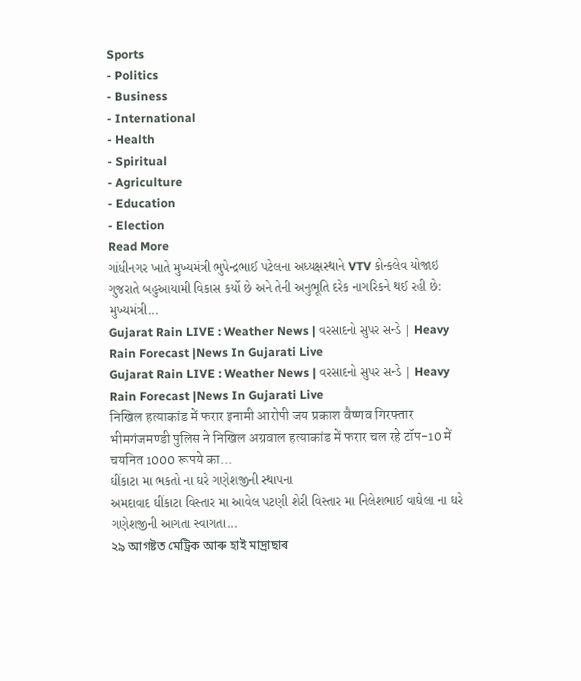Sports
- Politics
- Business
- International
- Health
- Spiritual
- Agriculture
- Education
- Election
Read More
ગાંધીનગર ખાતે મુખ્યમંત્રી ભુપેન્દ્રભાઈ પટેલના અધ્યક્ષસ્થાને VTV કોન્કલેવ યોજાઇ
ગુજરાતે બહુઆયામી વિકાસ કર્યો છે અને તેની અનુભૂતિ દરેક નાગરિકને થઈ રહી છે: મુખ્યમંત્રી...
Gujarat Rain LIVE : Weather News | વરસાદનો સુપર સન્ડે | Heavy Rain Forecast |News In Gujarati Live
Gujarat Rain LIVE : Weather News | વરસાદનો સુપર સન્ડે | Heavy Rain Forecast |News In Gujarati Live
निखिल हत्याकांड में फरार इनामी आरोपी जय प्रकाश वैष्णव गिरफ्तार
भीमगंजमण्डी पुलिस ने निखिल अग्रवाल हत्याकांड में फरार चल रहे टॉप-10 में चयनित 1000 रूपये का...
ઘીંકાટા મા ભકતો ના ઘરે ગણેશજીની સ્થાપના
અમદાવાદ ઘીંકાટા વિસ્તાર મા આવેલ પટણી શેરી વિસ્તાર મા નિલેશભાઈ વાઘેલા ના ઘરે ગણેશજીની આગતા સ્વાગતા...
২৯ আগষ্টত মেট্ৰিক আৰু হাই মাদ্রাছাৰ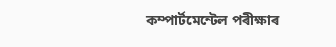কম্পাৰ্টমেন্টেল পৰীক্ষাৰ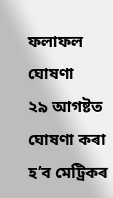ফলাফল ঘোষণা
২৯ আগষ্টত ঘোষণা কৰা হ’ব মেট্ৰিকৰ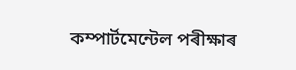কম্পাৰ্টমেন্টেল পৰীক্ষাৰ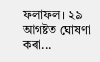ফলাফল। ২৯ আগষ্টত ঘোষণা কৰা...